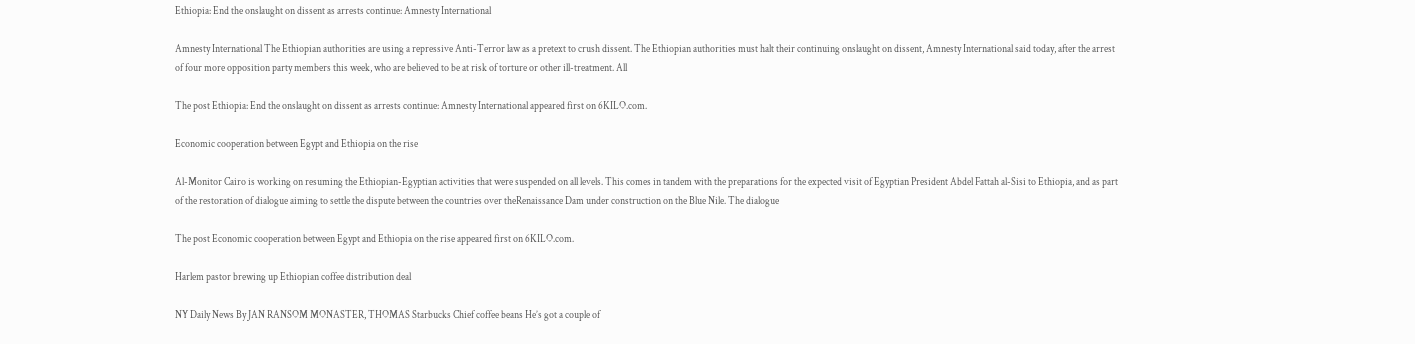Ethiopia: End the onslaught on dissent as arrests continue: Amnesty International

Amnesty International The Ethiopian authorities are using a repressive Anti-Terror law as a pretext to crush dissent. The Ethiopian authorities must halt their continuing onslaught on dissent, Amnesty International said today, after the arrest of four more opposition party members this week, who are believed to be at risk of torture or other ill-treatment. All

The post Ethiopia: End the onslaught on dissent as arrests continue: Amnesty International appeared first on 6KILO.com.

Economic cooperation between Egypt and Ethiopia on the rise

Al-Monitor Cairo is working on resuming the Ethiopian-Egyptian activities that were suspended on all levels. This comes in tandem with the preparations for the expected visit of Egyptian President Abdel Fattah al-Sisi to Ethiopia, and as part of the restoration of dialogue aiming to settle the dispute between the countries over theRenaissance Dam under construction on the Blue Nile. The dialogue

The post Economic cooperation between Egypt and Ethiopia on the rise appeared first on 6KILO.com.

Harlem pastor brewing up Ethiopian coffee distribution deal

NY Daily News By JAN RANSOM MONASTER, THOMAS Starbucks Chief coffee beans He’s got a couple of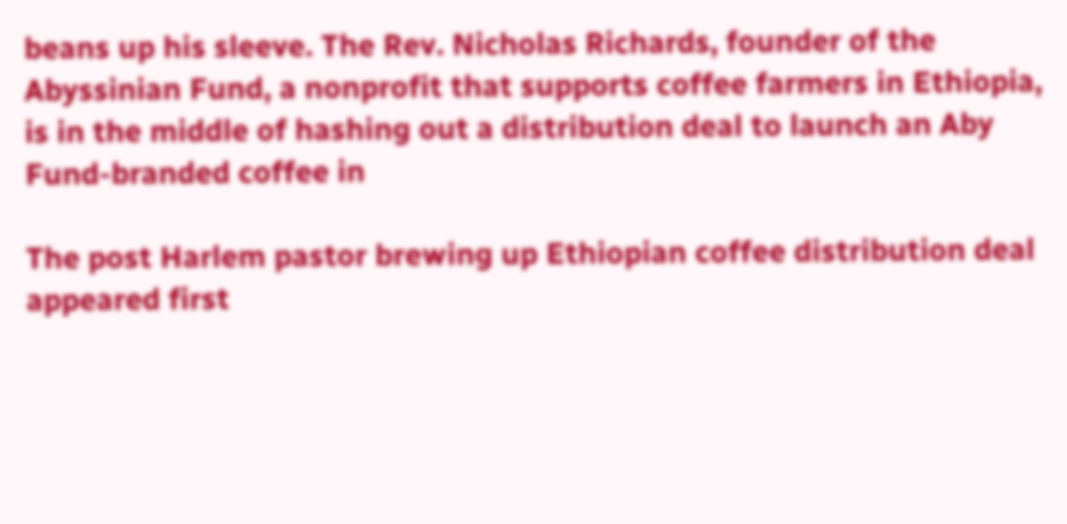beans up his sleeve. The Rev. Nicholas Richards, founder of the Abyssinian Fund, a nonprofit that supports coffee farmers in Ethiopia, is in the middle of hashing out a distribution deal to launch an Aby Fund-branded coffee in

The post Harlem pastor brewing up Ethiopian coffee distribution deal appeared first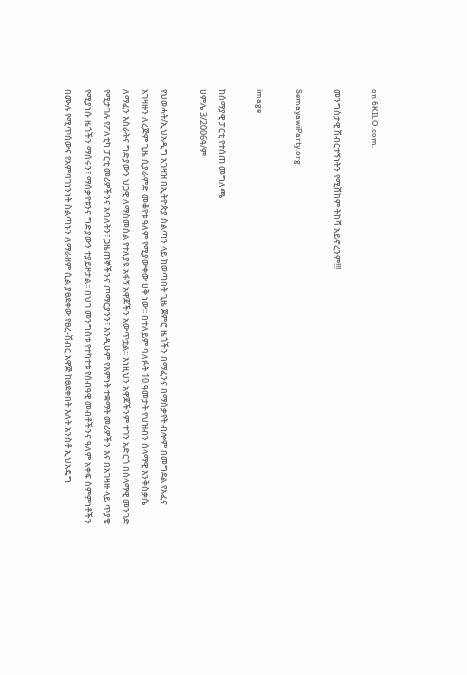on 6KILO.com.

መንግስታዊ ሽብርተኝነትን የሚሸከም ትከሻ አይኖረንም!!!

SemayawiParty.org

image

ከሰማያዊ ፓርቲ የተሰጠ መግለጫ
ሀምሌ 3/2006ዓ/ም

የህወሓት/ኢህአዲግ አገዛዝ በኢትዮጵያ ስልጣን ላይ ከወጣበት ጊዜ ጀምሮ ዜጎችን በማፈንና በማሰቃየት ብሎም በመግደል የአፈና አገዛዙን ለረጅም ጊዜ ሲያራምድ መቆየቱ ዓለም የሚያውቀው ሀቅ ነው፡፡ በተለይም ባለፉት 10 ዓመታት የህዝብን ሰላማዊ እንቅስቃሴ ለማፈን እስራትና ግድያውን ህጋዊ ለማስመሰል የተለያዩ አፋኝ አዋጆችን አውጥቷል፡፡ እነዚህን አዋጆችንም ተገን አድርጎ በሰላማዊ መንገድ የሚታገሉ የፖለቲካ ፓርቲ መሪዎችንና አባለትን፣ ጋዜጠኞችንና ጦማርያንን፣ እንዲሁም የእምነት ተቋማት መሪዎችን እና በአገዛዙ ላይ ጥያቄ የሚያነሱ ዜጎችን ማሰሩን፣ ማሰቃየቱንና ግድያውን ተያይዞታል፡፡ በህገ መንግስቱ የተካተቱ የሰብዓዊ መብቶችንና ዓለም አቀፍ ስምምነቶችን በሙሉ የሚጥሰውና የአምባገነንነት ስልጣኑን ለማራዘም ሲል ያፀደቀው የፀረ-ሽብር አዋጅ ከፀደቀበት እለት አንስቶ ኢህአዴግ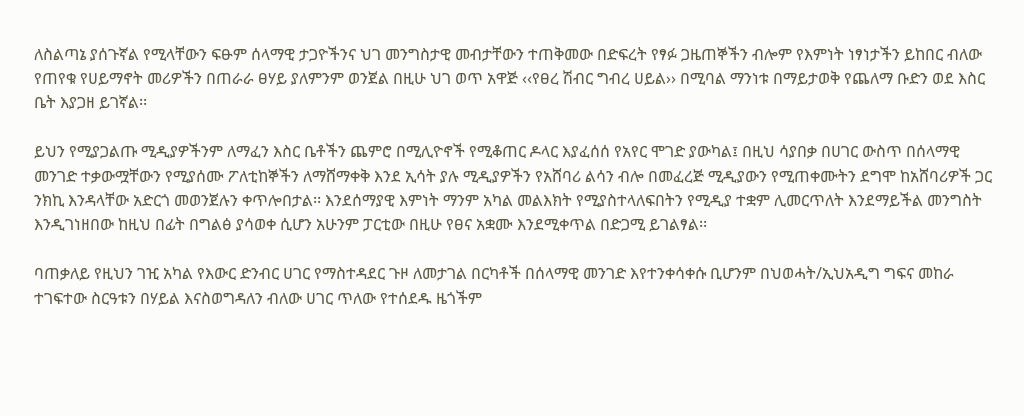ለስልጣኔ ያሰጉኛል የሚላቸውን ፍፁም ሰላማዊ ታጋዮችንና ህገ መንግስታዊ መብታቸውን ተጠቅመው በድፍረት የፃፉ ጋዜጠኞችን ብሎም የእምነት ነፃነታችን ይከበር ብለው የጠየቁ የሀይማኖት መሪዎችን በጠራራ ፀሃይ ያለምንም ወንጀል በዚሁ ህገ ወጥ አዋጅ ‹‹የፀረ ሽብር ግብረ ሀይል›› በሚባል ማንነቱ በማይታወቅ የጨለማ ቡድን ወደ እስር ቤት እያጋዘ ይገኛል፡፡

ይህን የሚያጋልጡ ሚዲያዎችንም ለማፈን እስር ቤቶችን ጨምሮ በሚሊዮኖች የሚቆጠር ዶላር እያፈሰሰ የአየር ሞገድ ያውካል፤ በዚህ ሳያበቃ በሀገር ውስጥ በሰላማዊ መንገድ ተቃውሟቸውን የሚያሰሙ ፖለቲከኞችን ለማሸማቀቅ እንደ ኢሳት ያሉ ሚዲያዎችን የአሸባሪ ልሳን ብሎ በመፈረጅ ሚዲያውን የሚጠቀሙትን ደግሞ ከአሸባሪዎች ጋር ንክኪ እንዳላቸው አድርጎ መወንጀሉን ቀጥሎበታል፡፡ እንደሰማያዊ እምነት ማንም አካል መልእክት የሚያስተላለፍበትን የሚዲያ ተቋም ሊመርጥለት እንደማይችል መንግስት እንዲገነዘበው ከዚህ በፊት በግልፅ ያሳወቀ ሲሆን አሁንም ፓርቲው በዚሁ የፀና አቋሙ እንደሚቀጥል በድጋሚ ይገልፃል፡፡

ባጠቃለይ የዚህን ገዢ አካል የእውር ድንብር ሀገር የማስተዳደር ጉዞ ለመታገል በርካቶች በሰላማዊ መንገድ እየተንቀሳቀሱ ቢሆንም በህወሓት/ኢህአዲግ ግፍና መከራ ተገፍተው ስርዓቱን በሃይል እናስወግዳለን ብለው ሀገር ጥለው የተሰደዱ ዜጎችም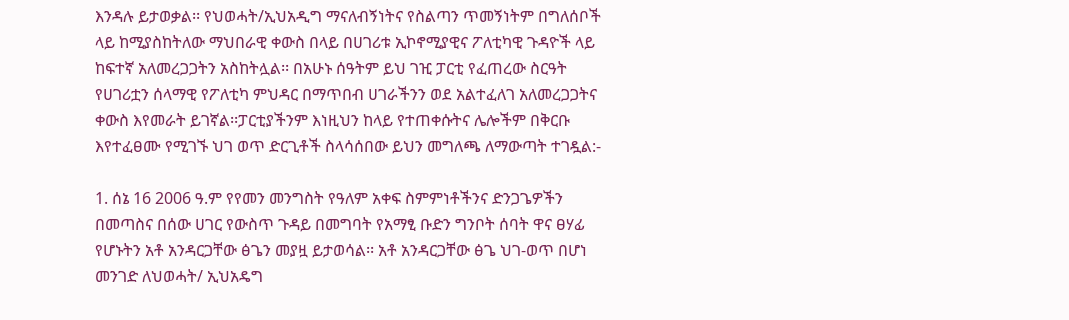እንዳሉ ይታወቃል፡፡ የህወሓት/ኢህአዲግ ማናለብኝነትና የስልጣን ጥመኝነትም በግለሰቦች ላይ ከሚያስከትለው ማህበራዊ ቀውስ በላይ በሀገሪቱ ኢኮኖሚያዊና ፖለቲካዊ ጉዳዮች ላይ ከፍተኛ አለመረጋጋትን አስከትሏል፡፡ በአሁኑ ሰዓትም ይህ ገዢ ፓርቲ የፈጠረው ስርዓት የሀገሪቷን ሰላማዊ የፖለቲካ ምህዳር በማጥበብ ሀገራችንን ወደ አልተፈለገ አለመረጋጋትና ቀውስ እየመራት ይገኛል፡፡ፓርቲያችንም እነዚህን ከላይ የተጠቀሱትና ሌሎችም በቅርቡ እየተፈፀሙ የሚገኙ ህገ ወጥ ድርጊቶች ስላሳሰበው ይህን መግለጫ ለማውጣት ተገዷል:-

1. ሰኔ 16 2006 ዓ.ም የየመን መንግስት የዓለም አቀፍ ስምምነቶችንና ድንጋጌዎችን በመጣስና በሰው ሀገር የውስጥ ጉዳይ በመግባት የአማፂ ቡድን ግንቦት ሰባት ዋና ፀሃፊ የሆኑትን አቶ አንዳርጋቸው ፅጌን መያዟ ይታወሳል፡፡ አቶ አንዳርጋቸው ፅጌ ህገ-ወጥ በሆነ መንገድ ለህወሓት/ ኢህአዴግ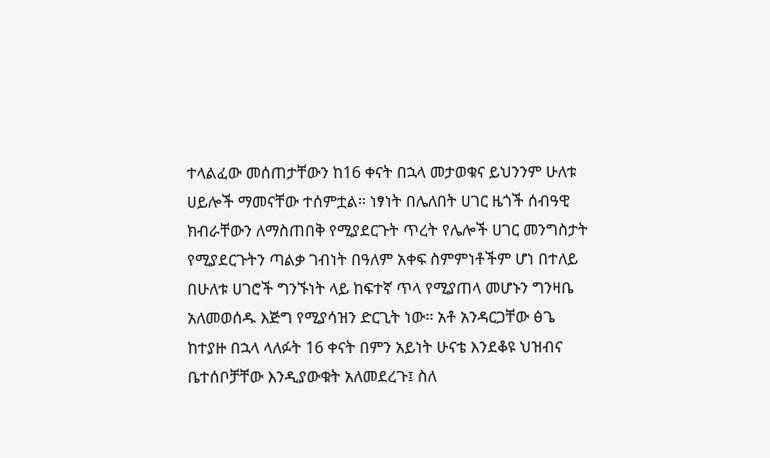ተላልፈው መሰጠታቸውን ከ16 ቀናት በኋላ መታወቁና ይህንንም ሁለቱ ሀይሎች ማመናቸው ተሰምቷል፡፡ ነፃነት በሌለበት ሀገር ዜጎች ሰብዓዊ ክብራቸውን ለማስጠበቅ የሚያደርጉት ጥረት የሌሎች ሀገር መንግስታት የሚያደርጉትን ጣልቃ ገብነት በዓለም አቀፍ ስምምነቶችም ሆነ በተለይ በሁለቱ ሀገሮች ግንኙነት ላይ ከፍተኛ ጥላ የሚያጠላ መሆኑን ግንዛቤ አለመወሰዱ እጅግ የሚያሳዝን ድርጊት ነው፡፡ አቶ አንዳርጋቸው ፅጌ ከተያዙ በኋላ ላለፉት 16 ቀናት በምን አይነት ሁናቴ እንደቆዩ ህዝብና ቤተሰቦቻቸው እንዲያውቁት አለመደረጉ፤ ስለ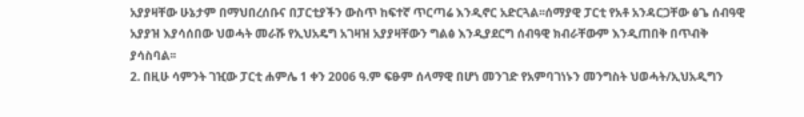አያያዛቸው ሁኔታም በማህበረሰቡና በፓርቲያችን ውስጥ ከፍተኛ ጥርጣሬ እንዲኖር አድርጓል፡፡ሰማያዊ ፓርቲ የአቶ አንዳርጋቸው ፅጌ ሰብዓዊ አያያዝ እያሳሰበው ህወሓት መራሹ የኢህአዴግ አገዛዝ አያያዛቸውን ግልፅ እንዲያደርግ ሰብዓዊ ክብራቸውም እንዲጠበቅ በጥብቅ ያሳስባል፡፡
2. በዚሁ ሳምንት ገዢው ፓርቲ ሐምሌ 1 ቀን 2006 ዓ.ም ፍፁም ሰላማዊ በሆነ መንገድ የአምባገነኑን መንግስት ህወሓት/ኢህአዲግን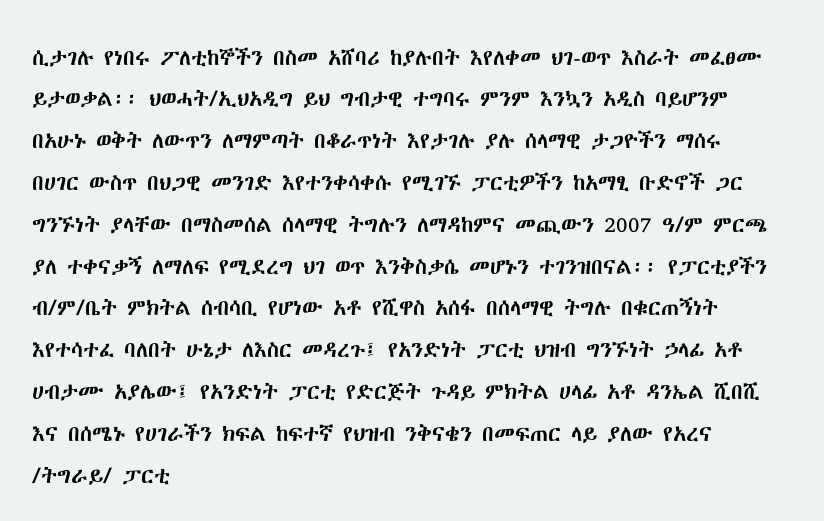ሲታገሉ የነበሩ ፖለቲከኞችን በስመ አሸባሪ ከያሉበት እየለቀመ ህገ-ወጥ እስራት መፈፀሙ ይታወቃል፡፡ ህወሓት/ኢህአዲግ ይህ ግብታዊ ተግባሩ ምንም እንኳን አዲስ ባይሆንም በአሁኑ ወቅት ለውጥን ለማምጣት በቆራጥነት እየታገሉ ያሉ ሰላማዊ ታጋዮችን ማሰሩ በሀገር ውስጥ በህጋዊ መንገድ እየተንቀሳቀሱ የሚገኙ ፓርቲዎችን ከአማፂ ቡድኖች ጋር ግንኙነት ያላቸው በማስመሰል ሰላማዊ ትግሉን ለማዳከምና መጪውን 2007 ዓ/ም ምርጫ ያለ ተቀናቃኝ ለማለፍ የሚደረግ ህገ ወጥ እንቅስቃሴ መሆኑን ተገንዝበናል፡፡ የፓርቲያችን ብ/ም/ቤት ምክትል ሰብሳቢ የሆነው አቶ የሺዋስ አሰፋ በሰላማዊ ትግሉ በቁርጠኝነት እየተሳተፈ ባለበት ሁኔታ ለእስር መዳረጉ፤ የአንድነት ፓርቲ ህዝብ ግንኙነት ኃላፊ አቶ ሀብታሙ አያሌው፤ የአንድነት ፓርቲ የድርጅት ጉዳይ ምክትል ሀላፊ አቶ ዳንኤል ሺበሺ እና በሰሜኑ የሀገራችን ክፍል ከፍተኛ የህዝብ ንቅናቄን በመፍጠር ላይ ያለው የአረና /ትግራይ/ ፓርቲ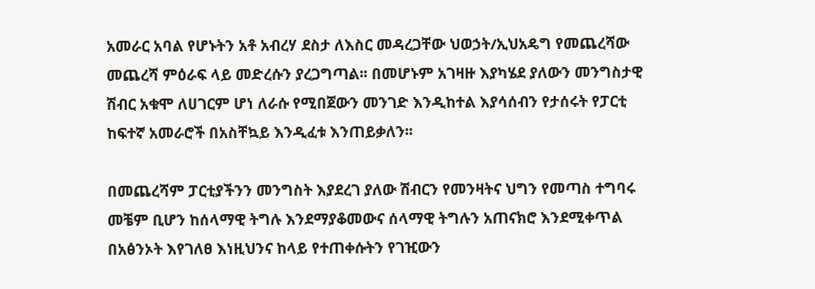አመራር አባል የሆኑትን አቶ አብረሃ ደስታ ለእስር መዳረጋቸው ህወኃት/ኢህአዴግ የመጨረሻው መጨረሻ ምዕራፍ ላይ መድረሱን ያረጋግጣል፡፡ በመሆኑም አገዛዙ እያካሄደ ያለውን መንግስታዊ ሽብር አቁሞ ለሀገርም ሆነ ለራሱ የሚበጀውን መንገድ እንዲከተል እያሳሰብን የታሰሩት የፓርቲ ከፍተኛ አመራሮች በአስቸኳይ እንዲፈቱ እንጠይቃለን፡፡

በመጨረሻም ፓርቲያችንን መንግስት እያደረገ ያለው ሽብርን የመንዛትና ህግን የመጣስ ተግባሩ መቼም ቢሆን ከሰላማዊ ትግሉ እንደማያቆመውና ሰላማዊ ትግሉን አጠናክሮ እንደሚቀጥል በአፅንኦት እየገለፀ እነዚህንና ከላይ የተጠቀሱትን የገዢውን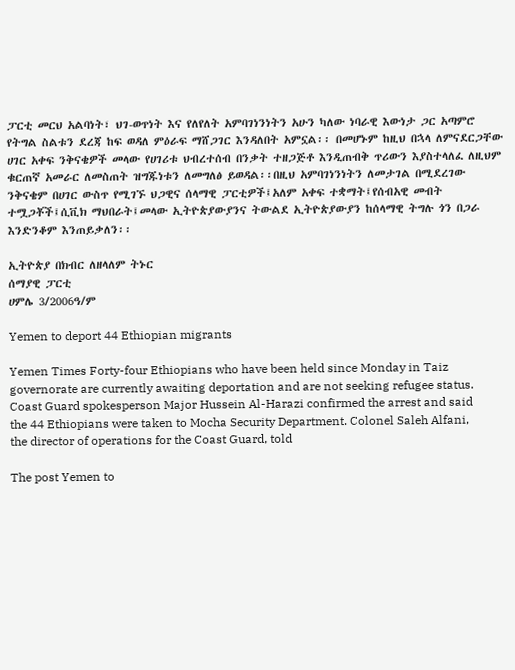ፓርቲ መርህ አልባነት፣ ህገ-ወጥነት እና የለየለት አምባገነንነትን አሁን ካለው ነባራዊ እውነታ ጋር አጣምሮ የትግል ስልቱን ደረጃ ከፍ ወዳለ ምዕራፍ ማሸጋገር እንዳለበት አምኗል፡፡ በመሆኑም ከዚህ በኋላ ለምናደርጋቸው ሀገር አቀፍ ንቅናቄዎች መላው የሀገሪቱ ህብረተሰብ በንቃት ተዘጋጅቶ እንዲጠብቅ ጥሪውን እያስተላለፈ ለዚህም ቁርጠኛ አመራር ለመስጠት ዝግጁነቱን ለመግለፅ ይወዳል፡፡በዚህ አምባገነንነትን ለመታገል በሚደረገው ንቅናቄም በሀገር ውስጥ የሚገኙ ህጋዊና ሰላማዊ ፓርቲዎች፤አለም አቀፍ ተቋማት፤የሰብአዊ መብት ተሟጋቾች፤ሲቪክ ማህበራት፤መላው ኢትዮጵያውያንና ትውልደ ኢትዮጵያውያን ከሰላማዊ ትግሉ ጎን በጋራ እንድንቆም እንጠይቃለን፡፡

ኢትዮጵያ በክብር ለዘላለም ትኑር
ሰማያዊ ፓርቲ
ሀምሌ 3/2006ዓ/ም

Yemen to deport 44 Ethiopian migrants

Yemen Times Forty-four Ethiopians who have been held since Monday in Taiz governorate are currently awaiting deportation and are not seeking refugee status. Coast Guard spokesperson Major Hussein Al-Harazi confirmed the arrest and said the 44 Ethiopians were taken to Mocha Security Department. Colonel Saleh Alfani, the director of operations for the Coast Guard, told

The post Yemen to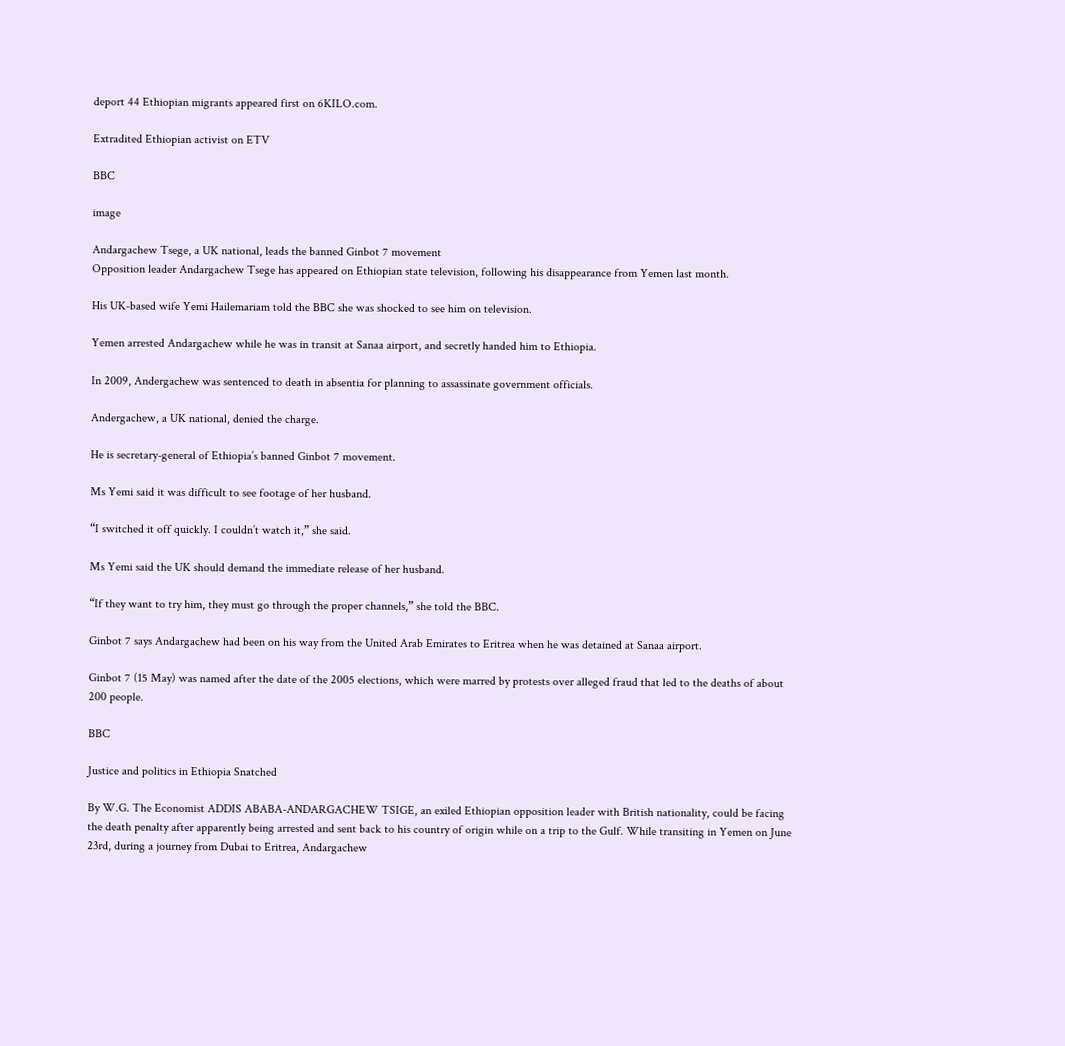deport 44 Ethiopian migrants appeared first on 6KILO.com.

Extradited Ethiopian activist on ETV

BBC

image

Andargachew Tsege, a UK national, leads the banned Ginbot 7 movement
Opposition leader Andargachew Tsege has appeared on Ethiopian state television, following his disappearance from Yemen last month.

His UK-based wife Yemi Hailemariam told the BBC she was shocked to see him on television.

Yemen arrested Andargachew while he was in transit at Sanaa airport, and secretly handed him to Ethiopia.

In 2009, Andergachew was sentenced to death in absentia for planning to assassinate government officials.

Andergachew, a UK national, denied the charge.

He is secretary-general of Ethiopia’s banned Ginbot 7 movement.

Ms Yemi said it was difficult to see footage of her husband.

“I switched it off quickly. I couldn’t watch it,” she said.

Ms Yemi said the UK should demand the immediate release of her husband.

“If they want to try him, they must go through the proper channels,” she told the BBC.

Ginbot 7 says Andargachew had been on his way from the United Arab Emirates to Eritrea when he was detained at Sanaa airport.

Ginbot 7 (15 May) was named after the date of the 2005 elections, which were marred by protests over alleged fraud that led to the deaths of about 200 people.

BBC

Justice and politics in Ethiopia Snatched

By W.G. The Economist ADDIS ABABA-ANDARGACHEW TSIGE, an exiled Ethiopian opposition leader with British nationality, could be facing the death penalty after apparently being arrested and sent back to his country of origin while on a trip to the Gulf. While transiting in Yemen on June 23rd, during a journey from Dubai to Eritrea, Andargachew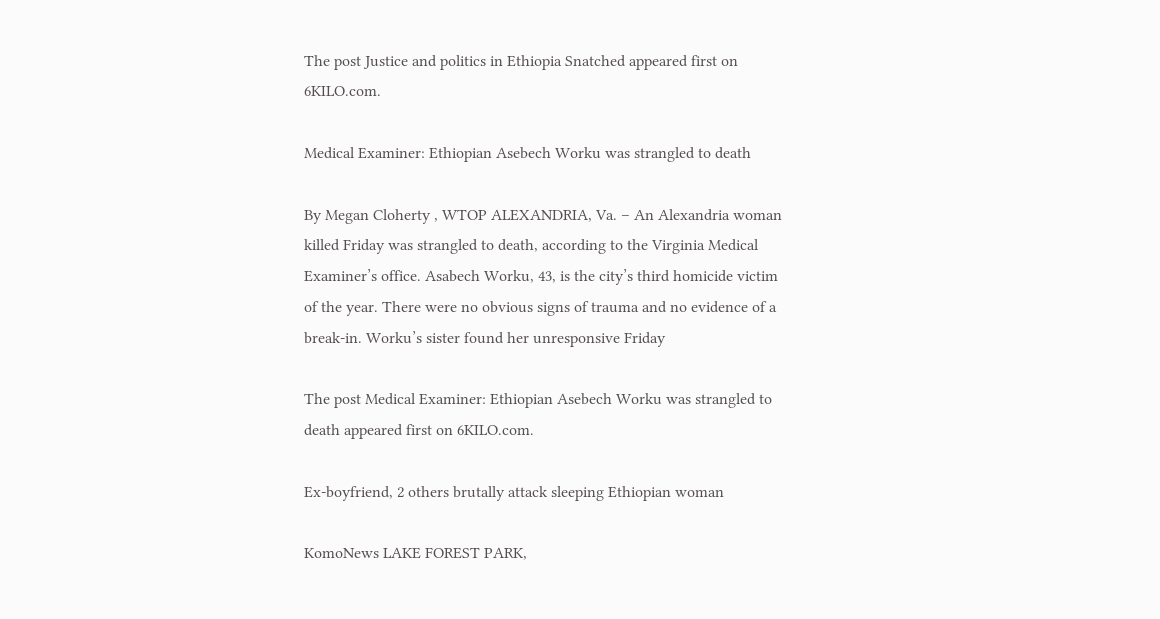The post Justice and politics in Ethiopia Snatched appeared first on 6KILO.com.

Medical Examiner: Ethiopian Asebech Worku was strangled to death

By Megan Cloherty , WTOP ALEXANDRIA, Va. – An Alexandria woman killed Friday was strangled to death, according to the Virginia Medical Examiner’s office. Asabech Worku, 43, is the city’s third homicide victim of the year. There were no obvious signs of trauma and no evidence of a break-in. Worku’s sister found her unresponsive Friday

The post Medical Examiner: Ethiopian Asebech Worku was strangled to death appeared first on 6KILO.com.

Ex-boyfriend, 2 others brutally attack sleeping Ethiopian woman

KomoNews LAKE FOREST PARK,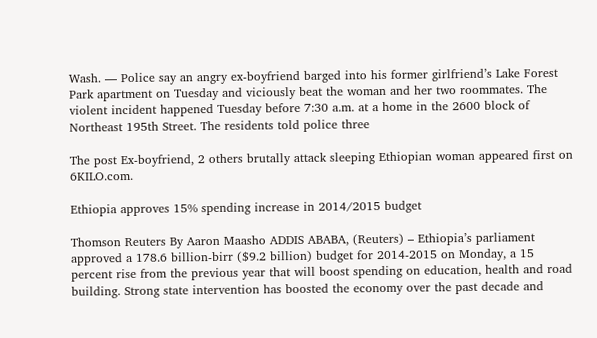Wash. — Police say an angry ex-boyfriend barged into his former girlfriend’s Lake Forest Park apartment on Tuesday and viciously beat the woman and her two roommates. The violent incident happened Tuesday before 7:30 a.m. at a home in the 2600 block of Northeast 195th Street. The residents told police three

The post Ex-boyfriend, 2 others brutally attack sleeping Ethiopian woman appeared first on 6KILO.com.

Ethiopia approves 15% spending increase in 2014/2015 budget

Thomson Reuters By Aaron Maasho ADDIS ABABA, (Reuters) – Ethiopia’s parliament approved a 178.6 billion-birr ($9.2 billion) budget for 2014-2015 on Monday, a 15 percent rise from the previous year that will boost spending on education, health and road building. Strong state intervention has boosted the economy over the past decade and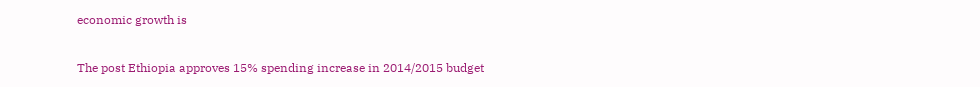economic growth is

The post Ethiopia approves 15% spending increase in 2014/2015 budget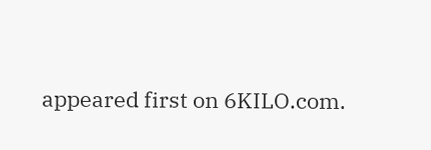appeared first on 6KILO.com.